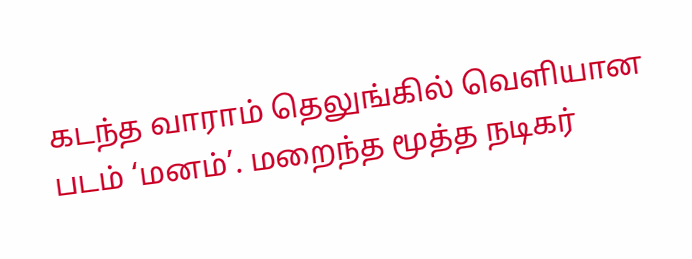கடந்த வாராம் தெலுங்கில் வெளியான படம் ‘மனம்’. மறைந்த மூத்த நடிகர்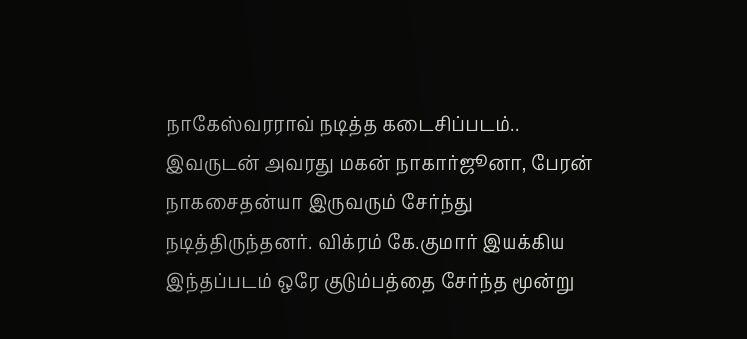நாகேஸ்வரராவ் நடித்த கடைசிப்படம்.. இவருடன் அவரது மகன் நாகார்ஜூனா, பேரன் நாகசைதன்யா இருவரும் சேர்ந்து நடித்திருந்தனர். விக்ரம் கே.குமார் இயக்கிய இந்தப்படம் ஒரே குடும்பத்தை சேர்ந்த மூன்று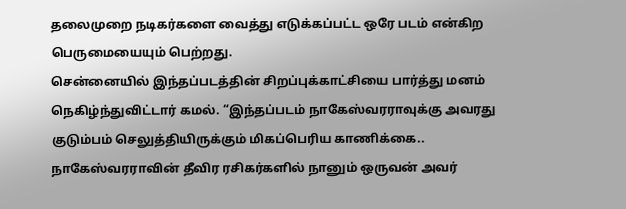தலைமுறை நடிகர்களை வைத்து எடுக்கப்பட்ட ஒரே படம் என்கிற பெருமையையும் பெற்றது.
சென்னையில் இந்தப்படத்தின் சிறப்புக்காட்சியை பார்த்து மனம் நெகிழ்ந்துவிட்டார் கமல். “இந்தப்படம் நாகேஸ்வரராவுக்கு அவரது குடும்பம் செலுத்தியிருக்கும் மிகப்பெரிய காணிக்கை.. நாகேஸ்வரராவின் தீவிர ரசிகர்களில் நானும் ஒருவன் அவர்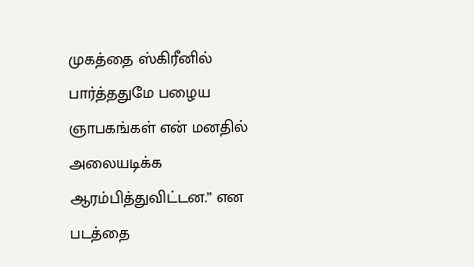முகத்தை ஸ்கிரீனில் பார்த்ததுமே பழைய ஞாபகங்கள் என் மனதில் அலையடிக்க ஆரம்பித்துவிட்டன.” என படத்தை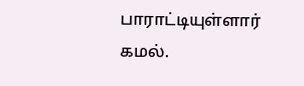பாராட்டியுள்ளார் கமல்.